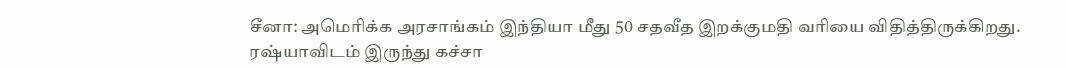சீனா: அமெரிக்க அரசாங்கம் இந்தியா மீது 50 சதவீத இறக்குமதி வரியை விதித்திருக்கிறது. ரஷ்யாவிடம் இருந்து கச்சா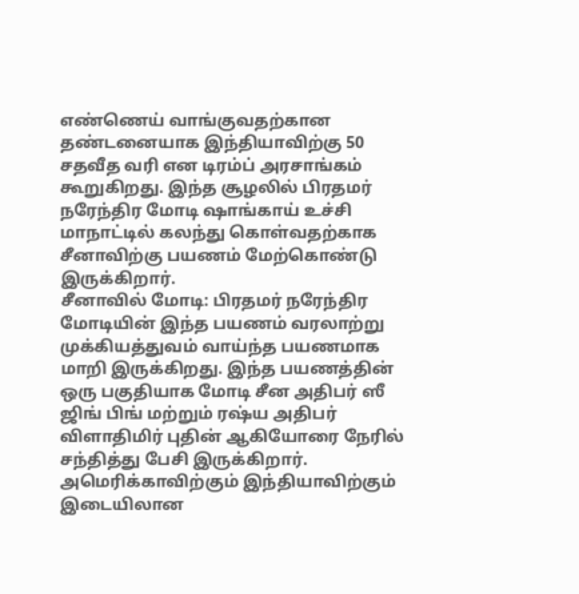எண்ணெய் வாங்குவதற்கான தண்டனையாக இந்தியாவிற்கு 50 சதவீத வரி என டிரம்ப் அரசாங்கம் கூறுகிறது. இந்த சூழலில் பிரதமர் நரேந்திர மோடி ஷாங்காய் உச்சி மாநாட்டில் கலந்து கொள்வதற்காக சீனாவிற்கு பயணம் மேற்கொண்டு இருக்கிறார்.
சீனாவில் மோடி: பிரதமர் நரேந்திர மோடியின் இந்த பயணம் வரலாற்று முக்கியத்துவம் வாய்ந்த பயணமாக மாறி இருக்கிறது. இந்த பயணத்தின் ஒரு பகுதியாக மோடி சீன அதிபர் ஸீ ஜிங் பிங் மற்றும் ரஷ்ய அதிபர் விளாதிமிர் புதின் ஆகியோரை நேரில் சந்தித்து பேசி இருக்கிறார். அமெரிக்காவிற்கும் இந்தியாவிற்கும் இடையிலான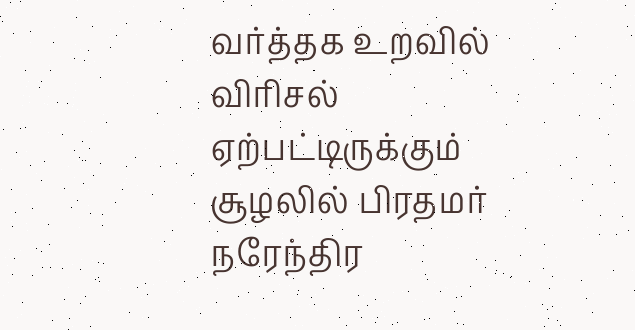வர்த்தக உறவில் விரிசல் ஏற்பட்டிருக்கும் சூழலில் பிரதமர் நரேந்திர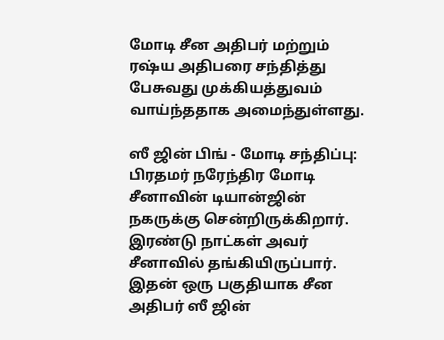மோடி சீன அதிபர் மற்றும் ரஷ்ய அதிபரை சந்தித்து பேசுவது முக்கியத்துவம் வாய்ந்ததாக அமைந்துள்ளது.

ஸீ ஜின் பிங் - மோடி சந்திப்பு: பிரதமர் நரேந்திர மோடி சீனாவின் டியான்ஜின் நகருக்கு சென்றிருக்கிறார். இரண்டு நாட்கள் அவர் சீனாவில் தங்கியிருப்பார். இதன் ஒரு பகுதியாக சீன அதிபர் ஸீ ஜின்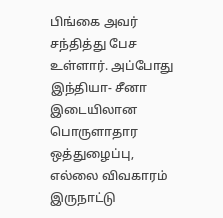பிங்கை அவர் சந்தித்து பேச உள்ளார். அப்போது இந்தியா- சீனா இடையிலான பொருளாதார ஒத்துழைப்பு, எல்லை விவகாரம் இருநாட்டு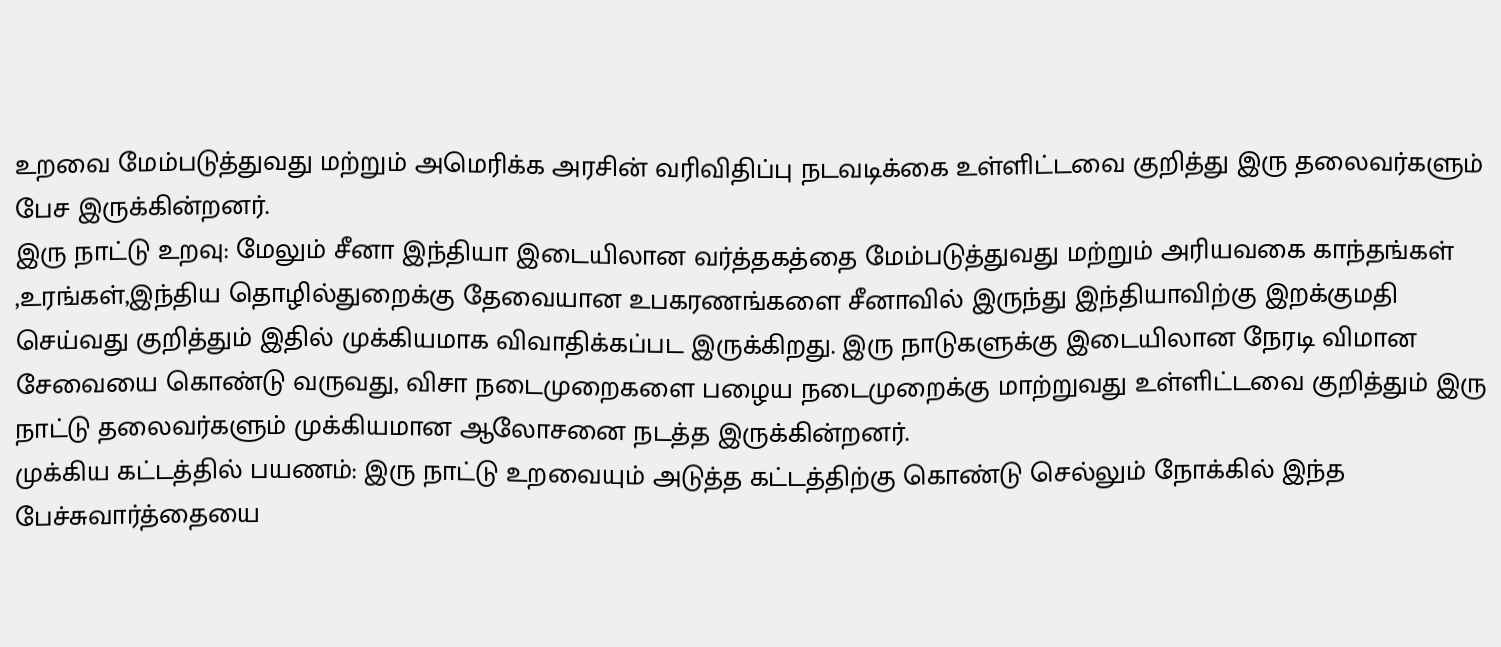உறவை மேம்படுத்துவது மற்றும் அமெரிக்க அரசின் வரிவிதிப்பு நடவடிக்கை உள்ளிட்டவை குறித்து இரு தலைவர்களும் பேச இருக்கின்றனர்.
இரு நாட்டு உறவு: மேலும் சீனா இந்தியா இடையிலான வர்த்தகத்தை மேம்படுத்துவது மற்றும் அரியவகை காந்தங்கள் ,உரங்கள்,இந்திய தொழில்துறைக்கு தேவையான உபகரணங்களை சீனாவில் இருந்து இந்தியாவிற்கு இறக்குமதி செய்வது குறித்தும் இதில் முக்கியமாக விவாதிக்கப்பட இருக்கிறது. இரு நாடுகளுக்கு இடையிலான நேரடி விமான சேவையை கொண்டு வருவது, விசா நடைமுறைகளை பழைய நடைமுறைக்கு மாற்றுவது உள்ளிட்டவை குறித்தும் இரு நாட்டு தலைவர்களும் முக்கியமான ஆலோசனை நடத்த இருக்கின்றனர்.
முக்கிய கட்டத்தில் பயணம்: இரு நாட்டு உறவையும் அடுத்த கட்டத்திற்கு கொண்டு செல்லும் நோக்கில் இந்த பேச்சுவார்த்தையை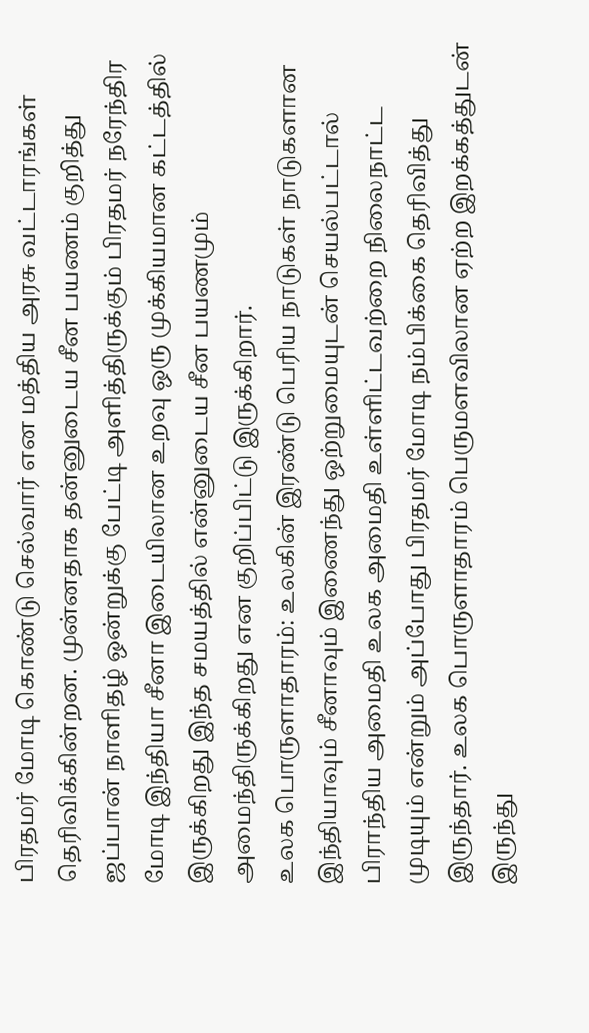பிரதமர் மோடி கொண்டு செல்வார் என மத்திய அரசு வட்டாரங்கள் தெரிவிக்கின்றன. முன்னதாக தன்னுடைய சீன பயணம் குறித்து ஜப்பான் நாளிதழ் ஒன்றுக்கு பேட்டி அளித்திருக்கும் பிரதமர் நரேந்திர மோடி இந்தியா சீனா இடையிலான உறவு ஒரு முக்கியமான கட்டத்தில் இருக்கிறது இந்த சமயத்தில் என்னுடைய சீன பயணமும் அமைந்திருக்கிறது என குறிப்பிட்டு இருக்கிறார்.
உலக பொருளாதாரம்: உலகின் இரண்டு பெரிய நாடுகள் நாடுகளான இந்தியாவும் சீனாவும் இணைந்து ஒற்றுமையுடன் செயல்பட்டால் பிராந்திய அமைதி உலக அமைதி உள்ளிட்டவற்றை நிலைநாட்ட முடியும் என்றும் அப்போது பிரதமர் மோடி நம்பிக்கை தெரிவித்து இருந்தார். உலக பொருளாதாரம் பெருமளவிலான ஏற்ற இறக்கத்துடன் இருந்து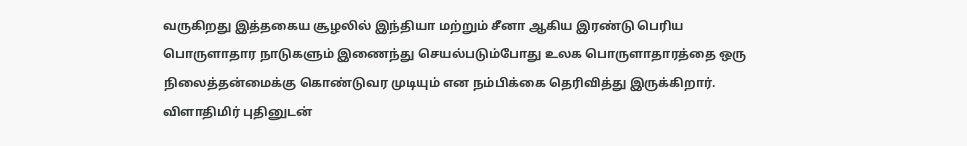வருகிறது இத்தகைய சூழலில் இந்தியா மற்றும் சீனா ஆகிய இரண்டு பெரிய பொருளாதார நாடுகளும் இணைந்து செயல்படும்போது உலக பொருளாதாரத்தை ஒரு நிலைத்தன்மைக்கு கொண்டுவர முடியும் என நம்பிக்கை தெரிவித்து இருக்கிறார்.
விளாதிமிர் புதினுடன்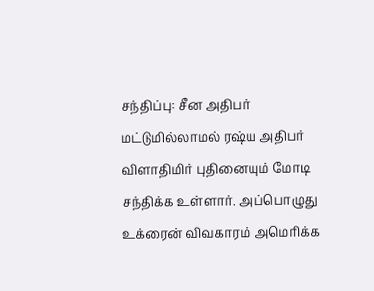சந்திப்பு: சீன அதிபர் மட்டுமில்லாமல் ரஷ்ய அதிபர் விளாதிமிர் புதினையும் மோடி சந்திக்க உள்ளார். அப்பொழுது உக்ரைன் விவகாரம் அமெரிக்க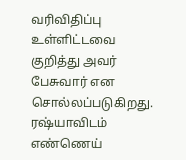வரிவிதிப்பு உள்ளிட்டவை குறித்து அவர் பேசுவார் என சொல்லப்படுகிறது. ரஷ்யாவிடம் எண்ணெய்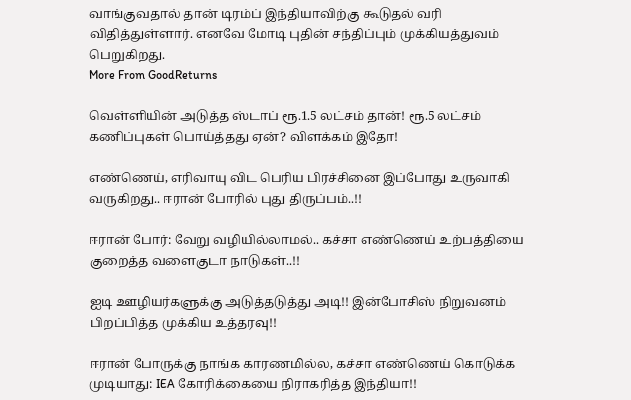வாங்குவதால் தான் டிரம்ப் இந்தியாவிற்கு கூடுதல் வரி விதித்துள்ளார். எனவே மோடி புதின் சந்திப்பும் முக்கியத்துவம் பெறுகிறது.
More From GoodReturns

வெள்ளியின் அடுத்த ஸ்டாப் ரூ.1.5 லட்சம் தான்! ரூ.5 லட்சம் கணிப்புகள் பொய்த்தது ஏன்? விளக்கம் இதோ!

எண்ணெய், எரிவாயு விட பெரிய பிரச்சினை இப்போது உருவாகி வருகிறது.. ஈரான் போரில் புது திருப்பம்..!!

ஈரான் போர்: வேறு வழியில்லாமல்.. கச்சா எண்ணெய் உற்பத்தியை குறைத்த வளைகுடா நாடுகள்..!!

ஐடி ஊழியர்களுக்கு அடுத்தடுத்து அடி!! இன்போசிஸ் நிறுவனம் பிறப்பித்த முக்கிய உத்தரவு!!

ஈரான் போருக்கு நாங்க காரணமில்ல, கச்சா எண்ணெய் கொடுக்க முடியாது: IEA கோரிக்கையை நிராகரித்த இந்தியா!!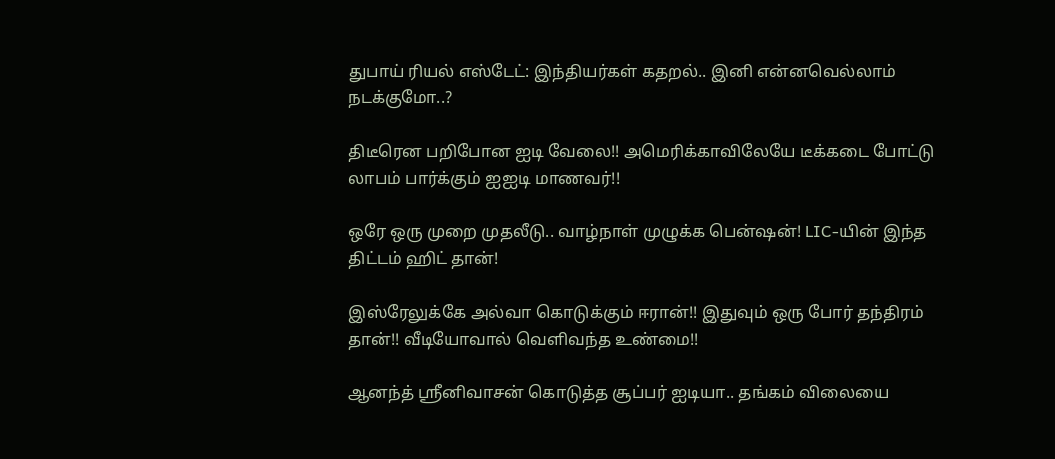துபாய் ரியல் எஸ்டேட்: இந்தியர்கள் கதறல்.. இனி என்னவெல்லாம் நடக்குமோ..?

திடீரென பறிபோன ஐடி வேலை!! அமெரிக்காவிலேயே டீக்கடை போட்டு லாபம் பார்க்கும் ஐஐடி மாணவர்!!

ஒரே ஒரு முறை முதலீடு.. வாழ்நாள் முழுக்க பென்ஷன்! LIC-யின் இந்த திட்டம் ஹிட் தான்!

இஸ்ரேலுக்கே அல்வா கொடுக்கும் ஈரான்!! இதுவும் ஒரு போர் தந்திரம் தான்!! வீடியோவால் வெளிவந்த உண்மை!!

ஆனந்த் ஸ்ரீனிவாசன் கொடுத்த சூப்பர் ஐடியா.. தங்கம் விலையை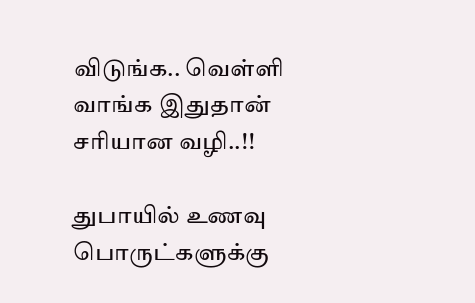விடுங்க.. வெள்ளி வாங்க இதுதான் சரியான வழி..!!

துபாயில் உணவு பொருட்களுக்கு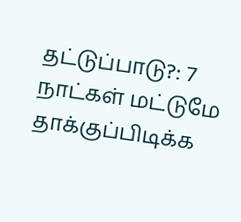தட்டுப்பாடு?: 7 நாட்கள் மட்டுமே தாக்குப்பிடிக்க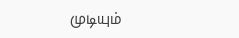முடியும்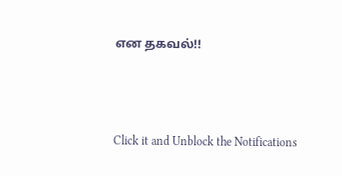என தகவல்!!



Click it and Unblock the Notifications